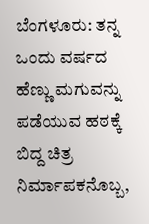ಬೆಂಗಳೂರು: ತನ್ನ ಒಂದು ವರ್ಷದ ಹೆಣ್ಣು ಮಗುವನ್ನು ಪಡೆಯುವ ಹಠಕ್ಕೆ ಬಿದ್ದ ಚಿತ್ರ ನಿರ್ಮಾಪಕನೊಬ್ಬ,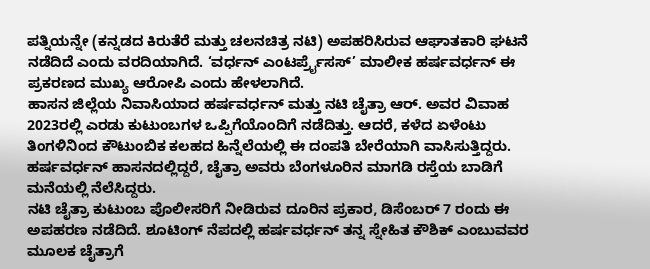ಪತ್ನಿಯನ್ನೇ (ಕನ್ನಡದ ಕಿರುತೆರೆ ಮತ್ತು ಚಲನಚಿತ್ರ ನಟಿ) ಅಪಹರಿಸಿರುವ ಆಘಾತಕಾರಿ ಘಟನೆ ನಡೆದಿದೆ ಎಂದು ವರದಿಯಾಗಿದೆ. ‘ವರ್ಧನ್ ಎಂಟರ್ಪ್ರೈಸಸ್’ ಮಾಲೀಕ ಹರ್ಷವರ್ಧನ್ ಈ ಪ್ರಕರಣದ ಮುಖ್ಯ ಆರೋಪಿ ಎಂದು ಹೇಳಲಾಗಿದೆ.
ಹಾಸನ ಜಿಲ್ಲೆಯ ನಿವಾಸಿಯಾದ ಹರ್ಷವರ್ಧನ್ ಮತ್ತು ನಟಿ ಚೈತ್ರಾ ಆರ್. ಅವರ ವಿವಾಹ 2023ರಲ್ಲಿ ಎರಡು ಕುಟುಂಬಗಳ ಒಪ್ಪಿಗೆಯೊಂದಿಗೆ ನಡೆದಿತ್ತು. ಆದರೆ, ಕಳೆದ ಏಳೆಂಟು ತಿಂಗಳಿನಿಂದ ಕೌಟುಂಬಿಕ ಕಲಹದ ಹಿನ್ನೆಲೆಯಲ್ಲಿ ಈ ದಂಪತಿ ಬೇರೆಯಾಗಿ ವಾಸಿಸುತ್ತಿದ್ದರು. ಹರ್ಷವರ್ಧನ್ ಹಾಸನದಲ್ಲಿದ್ದರೆ, ಚೈತ್ರಾ ಅವರು ಬೆಂಗಳೂರಿನ ಮಾಗಡಿ ರಸ್ತೆಯ ಬಾಡಿಗೆ ಮನೆಯಲ್ಲಿ ನೆಲೆಸಿದ್ದರು.
ನಟಿ ಚೈತ್ರಾ ಕುಟುಂಬ ಪೊಲೀಸರಿಗೆ ನೀಡಿರುವ ದೂರಿನ ಪ್ರಕಾರ, ಡಿಸೆಂಬರ್ 7 ರಂದು ಈ ಅಪಹರಣ ನಡೆದಿದೆ. ಶೂಟಿಂಗ್ ನೆಪದಲ್ಲಿ ಹರ್ಷವರ್ಧನ್ ತನ್ನ ಸ್ನೇಹಿತ ಕೌಶಿಕ್ ಎಂಬುವವರ ಮೂಲಕ ಚೈತ್ರಾಗೆ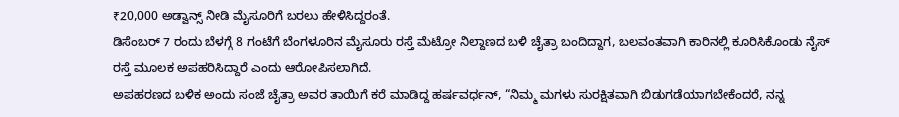₹20,000 ಅಡ್ವಾನ್ಸ್ ನೀಡಿ ಮೈಸೂರಿಗೆ ಬರಲು ಹೇಳಿಸಿದ್ದರಂತೆ.
ಡಿಸೆಂಬರ್ 7 ರಂದು ಬೆಳಗ್ಗೆ 8 ಗಂಟೆಗೆ ಬೆಂಗಳೂರಿನ ಮೈಸೂರು ರಸ್ತೆ ಮೆಟ್ರೋ ನಿಲ್ದಾಣದ ಬಳಿ ಚೈತ್ರಾ ಬಂದಿದ್ದಾಗ, ಬಲವಂತವಾಗಿ ಕಾರಿನಲ್ಲಿ ಕೂರಿಸಿಕೊಂಡು ನೈಸ್ ರಸ್ತೆ ಮೂಲಕ ಅಪಹರಿಸಿದ್ದಾರೆ ಎಂದು ಆರೋಪಿಸಲಾಗಿದೆ.
ಅಪಹರಣದ ಬಳಿಕ ಅಂದು ಸಂಜೆ ಚೈತ್ರಾ ಅವರ ತಾಯಿಗೆ ಕರೆ ಮಾಡಿದ್ದ ಹರ್ಷವರ್ಧನ್, “ನಿಮ್ಮ ಮಗಳು ಸುರಕ್ಷಿತವಾಗಿ ಬಿಡುಗಡೆಯಾಗಬೇಕೆಂದರೆ, ನನ್ನ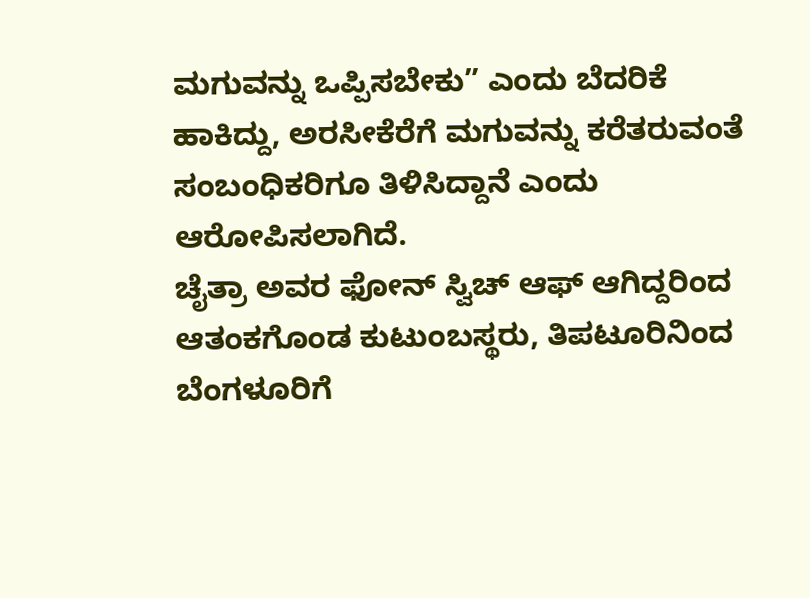ಮಗುವನ್ನು ಒಪ್ಪಿಸಬೇಕು” ಎಂದು ಬೆದರಿಕೆ ಹಾಕಿದ್ದು, ಅರಸೀಕೆರೆಗೆ ಮಗುವನ್ನು ಕರೆತರುವಂತೆ ಸಂಬಂಧಿಕರಿಗೂ ತಿಳಿಸಿದ್ದಾನೆ ಎಂದು ಆರೋಪಿಸಲಾಗಿದೆ.
ಚೈತ್ರಾ ಅವರ ಫೋನ್ ಸ್ವಿಚ್ ಆಫ್ ಆಗಿದ್ದರಿಂದ ಆತಂಕಗೊಂಡ ಕುಟುಂಬಸ್ಥರು, ತಿಪಟೂರಿನಿಂದ ಬೆಂಗಳೂರಿಗೆ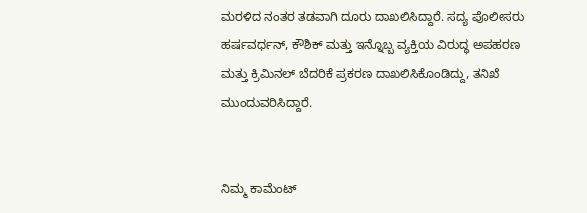ಮರಳಿದ ನಂತರ ತಡವಾಗಿ ದೂರು ದಾಖಲಿಸಿದ್ದಾರೆ. ಸದ್ಯ ಪೊಲೀಸರು ಹರ್ಷವರ್ಧನ್, ಕೌಶಿಕ್ ಮತ್ತು ಇನ್ನೊಬ್ಬ ವ್ಯಕ್ತಿಯ ವಿರುದ್ಧ ಅಪಹರಣ ಮತ್ತು ಕ್ರಿಮಿನಲ್ ಬೆದರಿಕೆ ಪ್ರಕರಣ ದಾಖಲಿಸಿಕೊಂಡಿದ್ದು, ತನಿಖೆ ಮುಂದುವರಿಸಿದ್ದಾರೆ.


ನಿಮ್ಮ ಕಾಮೆಂಟ್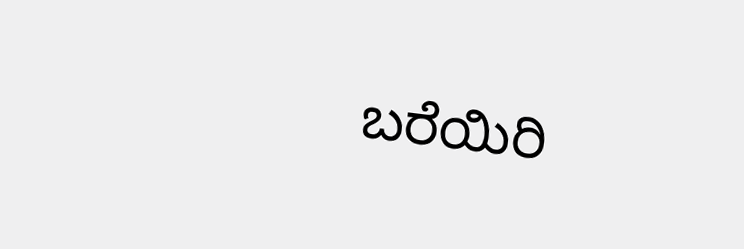ಬರೆಯಿರಿ